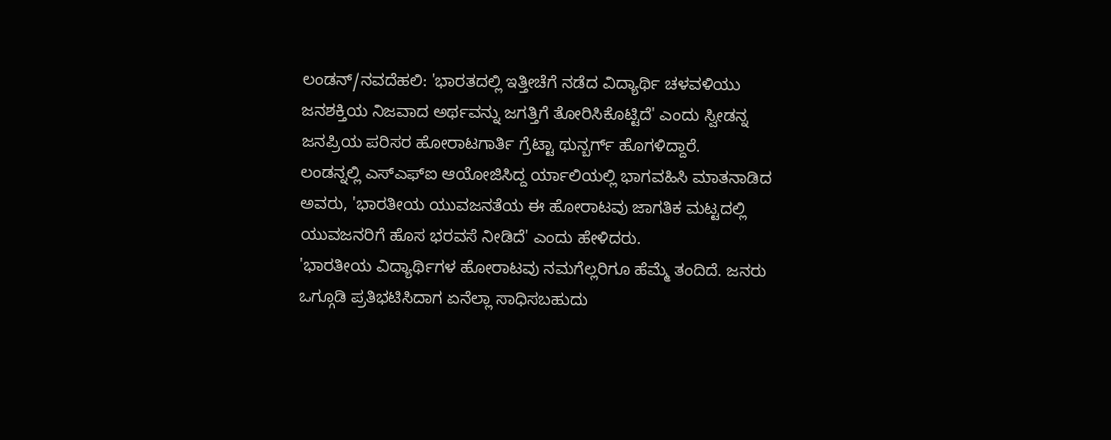ಲಂಡನ್/ನವದೆಹಲಿ: 'ಭಾರತದಲ್ಲಿ ಇತ್ತೀಚೆಗೆ ನಡೆದ ವಿದ್ಯಾರ್ಥಿ ಚಳವಳಿಯು ಜನಶಕ್ತಿಯ ನಿಜವಾದ ಅರ್ಥವನ್ನು ಜಗತ್ತಿಗೆ ತೋರಿಸಿಕೊಟ್ಟಿದೆ' ಎಂದು ಸ್ವೀಡನ್ನ ಜನಪ್ರಿಯ ಪರಿಸರ ಹೋರಾಟಗಾರ್ತಿ ಗ್ರೆಟ್ಟಾ ಥುನ್ಬರ್ಗ್ ಹೊಗಳಿದ್ದಾರೆ.
ಲಂಡನ್ನಲ್ಲಿ ಎಸ್ಎಫ್ಐ ಆಯೋಜಿಸಿದ್ದ ರ್ಯಾಲಿಯಲ್ಲಿ ಭಾಗವಹಿಸಿ ಮಾತನಾಡಿದ ಅವರು, 'ಭಾರತೀಯ ಯುವಜನತೆಯ ಈ ಹೋರಾಟವು ಜಾಗತಿಕ ಮಟ್ಟದಲ್ಲಿ ಯುವಜನರಿಗೆ ಹೊಸ ಭರವಸೆ ನೀಡಿದೆ' ಎಂದು ಹೇಳಿದರು.
'ಭಾರತೀಯ ವಿದ್ಯಾರ್ಥಿಗಳ ಹೋರಾಟವು ನಮಗೆಲ್ಲರಿಗೂ ಹೆಮ್ಮೆ ತಂದಿದೆ. ಜನರು ಒಗ್ಗೂಡಿ ಪ್ರತಿಭಟಿಸಿದಾಗ ಏನೆಲ್ಲಾ ಸಾಧಿಸಬಹುದು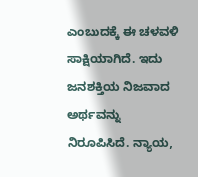ಎಂಬುದಕ್ಕೆ ಈ ಚಳವಳಿ ಸಾಕ್ಷಿಯಾಗಿದೆ. ಇದು ಜನಶಕ್ತಿಯ ನಿಜವಾದ ಅರ್ಥವನ್ನು ನಿರೂಪಿಸಿದೆ. ನ್ಯಾಯ,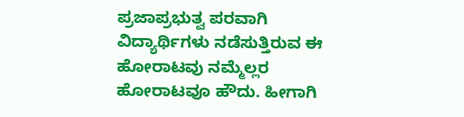ಪ್ರಜಾಪ್ರಭುತ್ವ ಪರವಾಗಿ ವಿದ್ಯಾರ್ಥಿಗಳು ನಡೆಸುತ್ತಿರುವ ಈ ಹೋರಾಟವು ನಮ್ಮೆಲ್ಲರ ಹೋರಾಟವೂ ಹೌದು. ಹೀಗಾಗಿ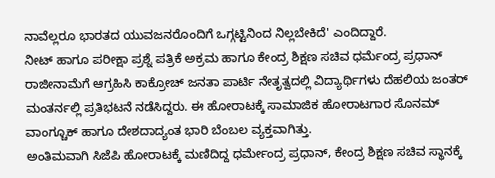ನಾವೆಲ್ಲರೂ ಭಾರತದ ಯುವಜನರೊಂದಿಗೆ ಒಗ್ಗಟ್ಟಿನಿಂದ ನಿಲ್ಲಬೇಕಿದೆ' ಎಂದಿದ್ದಾರೆ.
ನೀಟ್ ಹಾಗೂ ಪರೀಕ್ಷಾ ಪ್ರಶ್ನೆ ಪತ್ರಿಕೆ ಅಕ್ರಮ ಹಾಗೂ ಕೇಂದ್ರ ಶಿಕ್ಷಣ ಸಚಿವ ಧರ್ಮೆಂದ್ರ ಪ್ರಧಾನ್ ರಾಜೀನಾಮೆಗೆ ಆಗ್ರಹಿಸಿ ಕಾಕ್ರೋಚ್ ಜನತಾ ಪಾರ್ಟಿ ನೇತೃತ್ವದಲ್ಲಿ ವಿದ್ಯಾರ್ಥಿಗಳು ದೆಹಲಿಯ ಜಂತರ್ ಮಂತರ್ನಲ್ಲಿ ಪ್ರತಿಭಟನೆ ನಡೆಸಿದ್ದರು. ಈ ಹೋರಾಟಕ್ಕೆ ಸಾಮಾಜಿಕ ಹೋರಾಟಗಾರ ಸೊನಮ್ ವಾಂಗ್ಚೂಕ್ ಹಾಗೂ ದೇಶದಾದ್ಯಂತ ಭಾರಿ ಬೆಂಬಲ ವ್ಯಕ್ತವಾಗಿತ್ತು.
ಅಂತಿಮವಾಗಿ ಸಿಜೆಪಿ ಹೋರಾಟಕ್ಕೆ ಮಣಿದಿದ್ದ ಧರ್ಮೇಂದ್ರ ಪ್ರಧಾನ್, ಕೇಂದ್ರ ಶಿಕ್ಷಣ ಸಚಿವ ಸ್ಥಾನಕ್ಕೆ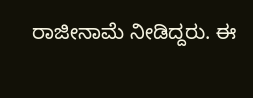ರಾಜೀನಾಮೆ ನೀಡಿದ್ದರು. ಈ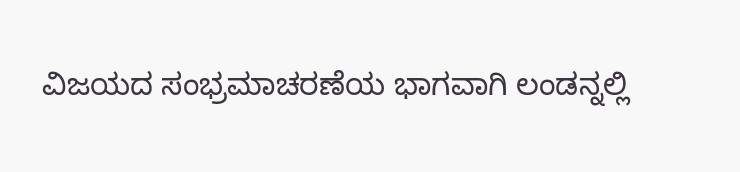ವಿಜಯದ ಸಂಭ್ರಮಾಚರಣೆಯ ಭಾಗವಾಗಿ ಲಂಡನ್ನಲ್ಲಿ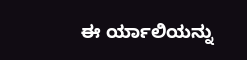ಈ ರ್ಯಾಲಿಯನ್ನು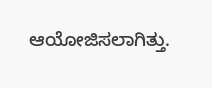ಆಯೋಜಿಸಲಾಗಿತ್ತು.